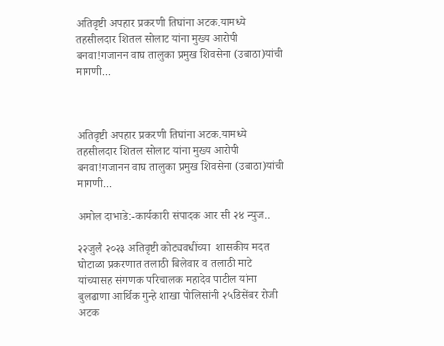अतिवृष्टी अपहार प्रकरणी तिघांना अटक.यामध्ये तहसीलदार शितल सोलाट यांना मुख्य आरोपी बनवा!गजानन वाघ तालुका प्रमुख शिवसेना (उबाठा)यांची मागणी...



अतिवृष्टी अपहार प्रकरणी तिघांना अटक.यामध्ये तहसीलदार शितल सोलाट यांना मुख्य आरोपी बनवा!गजानन वाघ तालुका प्रमुख शिवसेना (उबाठा)यांची मागणी...

अमोल दाभाडे:-कार्यकारी संपादक आर सी २४ न्युज..

२२जुलै २०२३ अतिवृष्टी कोट्यवधींच्या  शासकीय मदत घोटाळा प्रकरणात तलाठी बिलेवार व तलाठी माटे यांच्यासह संगणक परिचालक महादेव पाटील यांना बुलढाणा आर्थिक गुन्हे शाखा पोलिसांनी २५डिसेंबर रोजी अटक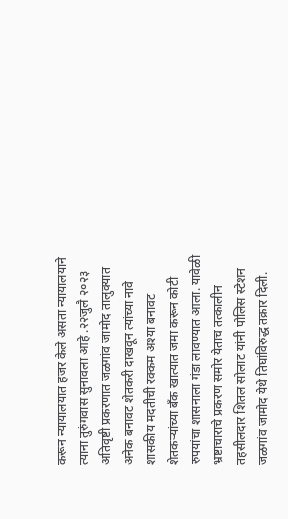करून न्यायालयात हजर केले असता न्यायालयाने त्याना तुरुंगवास सुनावला आहे .२२जुलै २०२३ अतिवृष्टी प्रकरणात जळगांव जामोद तालुक्यात अनेक बनावट शेतकरी दाखवून त्यांच्या नावे शासकीय मदतीची रक्कम अश्या बनावट शेतकऱ्यांच्या बँक खात्यात जमा करून कोटी रुपयांचा शासनाला गंडा लावण्यात आला. यावेळी भ्रष्टाचाराचे प्रकरण समोर येताच तत्कालीन तहसीलदार शितल सोलाट यांनी पोलिस स्टेशन जळगांव जामोद येथे तिघांविरुद्ध तक्रार दिली.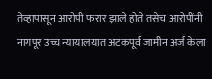तेव्हापासून आरोपी फरार झाले होते तसेच आरोपींनी नागपूर उच्च न्यायालयात अटकपूर्व जामीन अर्ज केला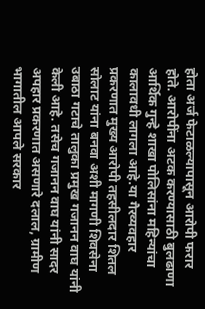होता अर्ज फेटाळल्यापासून आरोपी फरार होते. आरोपींना अटक करण्यासाठी बुलढाणा आर्थिक गुन्हे शाखा पोलिसांना महिन्यांचा कालावधी लागला आहे.या गैरव्यवहार प्रकरणात मुख्य आरोपी तहसीलदार शितल सोलाट यांना बनवा अशी मागणी शिवसेना उबाठा गटाचे तालुका प्रमुख गजानन वाघ यांनी केली आहे. तसेच गजानन वाघ यांनी सादर अपहार प्रकरणात असणारे दलाल, ग्रामीण भागातील आपले सरकार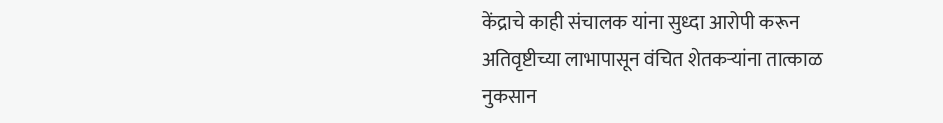केंद्राचे काही संचालक यांना सुध्दा आरोपी करून अतिवृष्टीच्या लाभापासून वंचित शेतकऱ्यांना तात्काळ नुकसान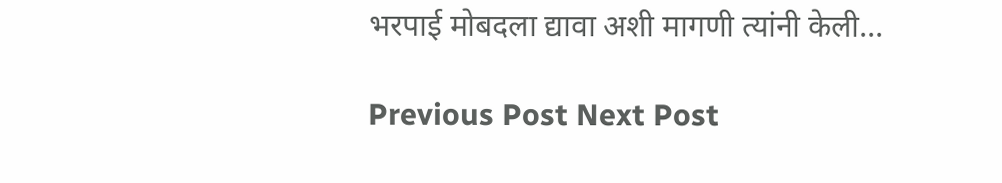भरपाई मोबदला द्यावा अशी मागणी त्यांनी केली...

Previous Post Next Post